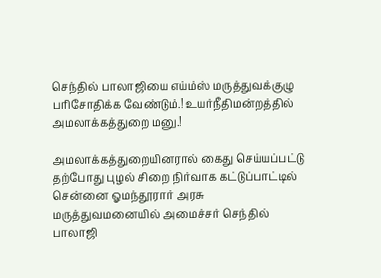செந்தில் பாலாஜியை எய்ம்ஸ் மருத்துவக்குழு பரிசோதிக்க வேண்டும்.! உயர்நீதிமன்றத்தில் அமலாக்கத்துறை மனு.!

அமலாக்கத்துறையினரால் கைது செய்யப்பட்டு தற்போது புழல் சிறை நிர்வாக கட்டுப்பாட்டில் சென்னை ஓமந்தூரார் அரசு மருத்துவமனையில் அமைச்சர் செந்தில் பாலாஜி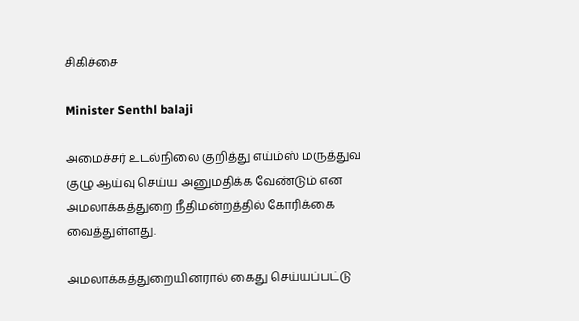சிகிச்சை

Minister Senthl balaji

அமைச்சர் உடல்நிலை குறித்து எய்ம்ஸ் மருத்துவ குழு ஆய்வு செய்ய அனுமதிக்க வேண்டும் என அமலாக்கத்துறை நீதிமன்றத்தில் கோரிக்கை வைத்துள்ளது.

அமலாக்கத்துறையினரால் கைது செய்யப்பட்டு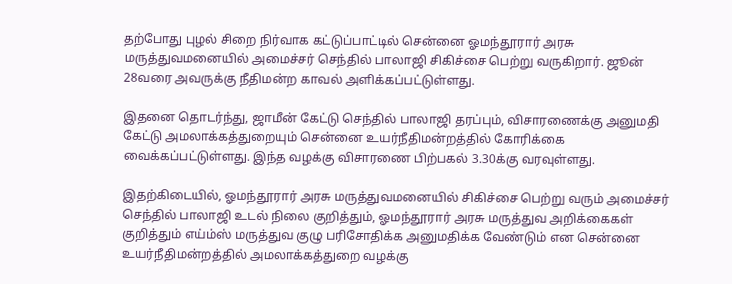தற்போது புழல் சிறை நிர்வாக கட்டுப்பாட்டில் சென்னை ஓமந்தூரார் அரசு மருத்துவமனையில் அமைச்சர் செந்தில் பாலாஜி சிகிச்சை பெற்று வருகிறார். ஜூன் 28வரை அவருக்கு நீதிமன்ற காவல் அளிக்கப்பட்டுள்ளது.

இதனை தொடர்ந்து, ஜாமீன் கேட்டு செந்தில் பாலாஜி தரப்பும், விசாரணைக்கு அனுமதி கேட்டு அமலாக்கத்துறையும் சென்னை உயர்நீதிமன்றத்தில் கோரிக்கை வைக்கப்பட்டுள்ளது. இந்த வழக்கு விசாரணை பிற்பகல் 3.30க்கு வரவுள்ளது.

இதற்கிடையில், ஓமந்தூரார் அரசு மருத்துவமனையில் சிகிச்சை பெற்று வரும் அமைச்சர் செந்தில் பாலாஜி உடல் நிலை குறித்தும், ஓமந்தூரார் அரசு மருத்துவ அறிக்கைகள் குறித்தும் எய்ம்ஸ் மருத்துவ குழு பரிசோதிக்க அனுமதிக்க வேண்டும் என சென்னை உயர்நீதிமன்றத்தில் அமலாக்கத்துறை வழக்கு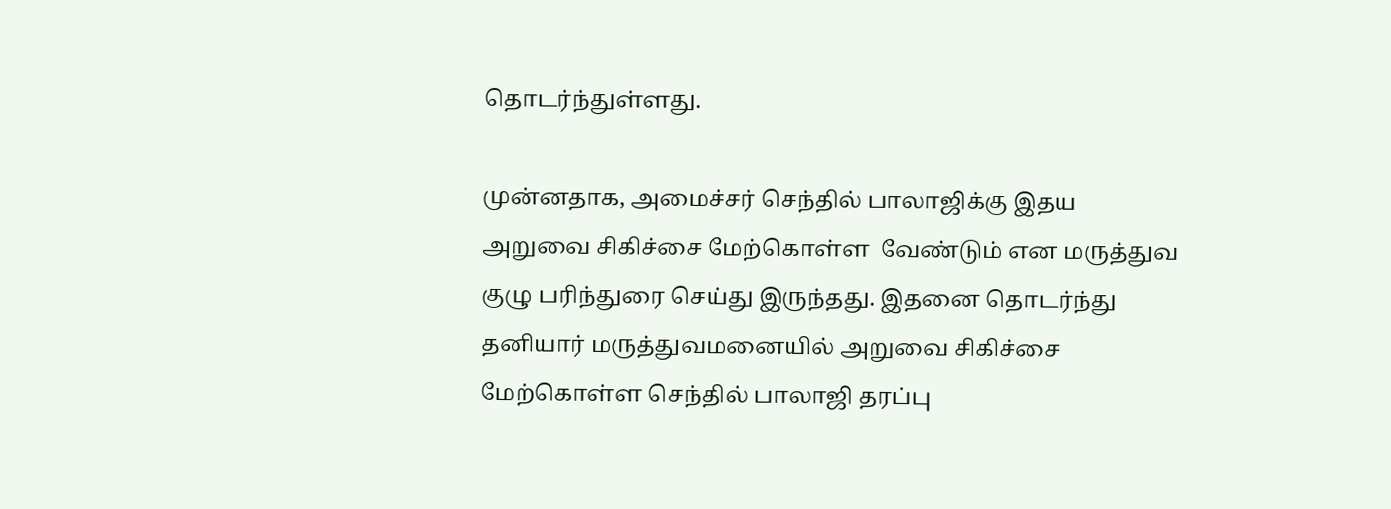தொடர்ந்துள்ளது.

முன்னதாக, அமைச்சர் செந்தில் பாலாஜிக்கு இதய அறுவை சிகிச்சை மேற்கொள்ள  வேண்டும் என மருத்துவ குழு பரிந்துரை செய்து இருந்தது. இதனை தொடர்ந்து தனியார் மருத்துவமனையில் அறுவை சிகிச்சை மேற்கொள்ள செந்தில் பாலாஜி தரப்பு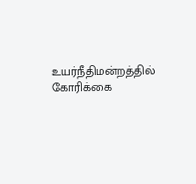உயர்நீதிமன்றத்தில் கோரிக்கை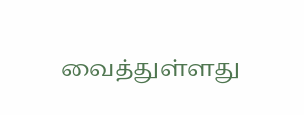வைத்துள்ளது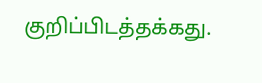குறிப்பிடத்தக்கது.